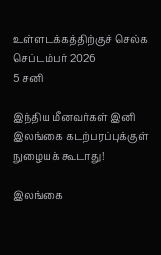உள்ளடக்கத்திற்குச் செல்க
செப்டம்பர் 2026
5 சனி

இந்திய மீனவர்கள் இனி இலங்கை கடற்பரப்புக்குள் நுழையக் கூடாது!

இலங்கை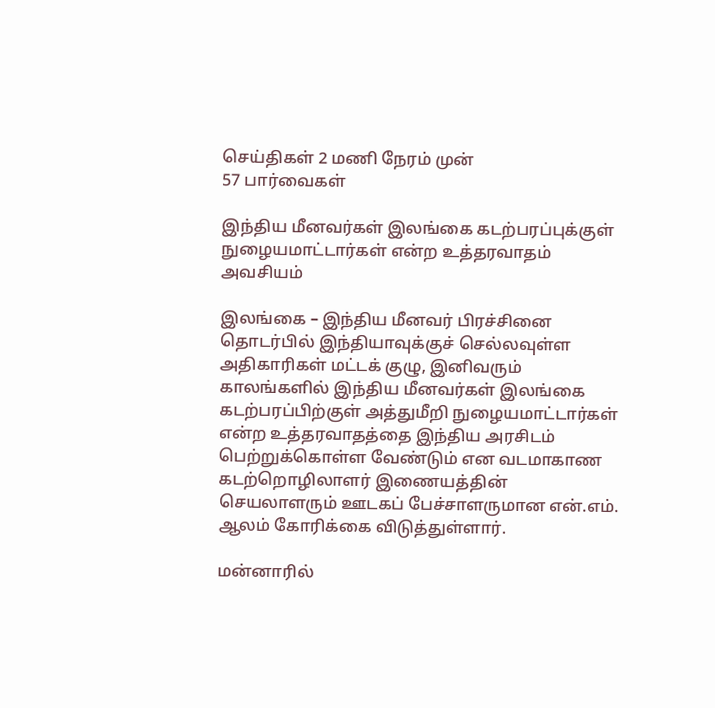செய்திகள் 2 மணி நேரம் முன்
57 பார்வைகள்

இந்திய மீனவர்கள் இலங்கை கடற்பரப்புக்குள் நுழையமாட்டார்கள் என்ற உத்தரவாதம் அவசியம்

இலங்கை – இந்திய மீனவர் பிரச்சினை தொடர்பில் இந்தியாவுக்குச் செல்லவுள்ள அதிகாரிகள் மட்டக் குழு, இனிவரும் காலங்களில் இந்திய மீனவர்கள் இலங்கை கடற்பரப்பிற்குள் அத்துமீறி நுழையமாட்டார்கள் என்ற உத்தரவாதத்தை இந்திய அரசிடம் பெற்றுக்கொள்ள வேண்டும் என வடமாகாண கடற்றொழிலாளர் இணையத்தின் செயலாளரும் ஊடகப் பேச்சாளருமான என்.எம். ஆலம் கோரிக்கை விடுத்துள்ளார்.

மன்னாரில்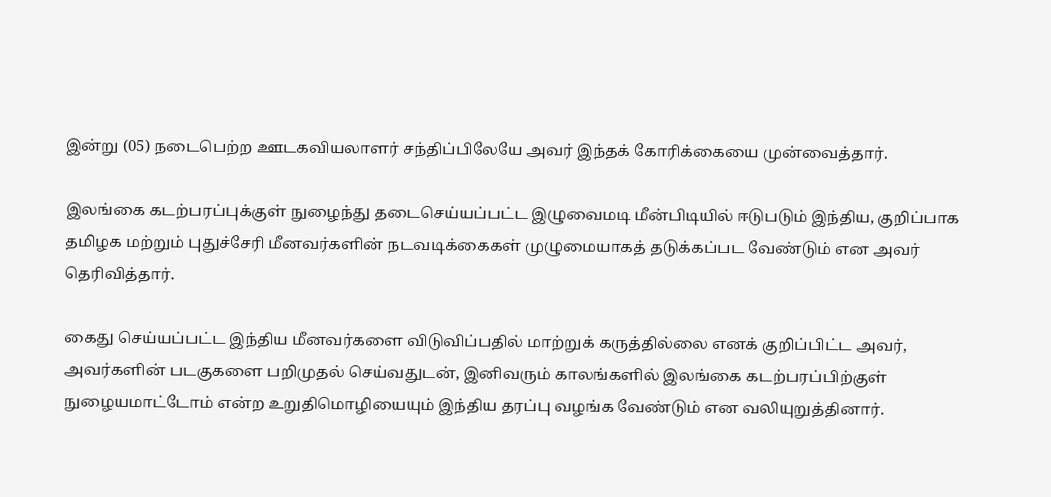இன்று (05) நடைபெற்ற ஊடகவியலாளர் சந்திப்பிலேயே அவர் இந்தக் கோரிக்கையை முன்வைத்தார்.

இலங்கை கடற்பரப்புக்குள் நுழைந்து தடைசெய்யப்பட்ட இழுவைமடி மீன்பிடியில் ஈடுபடும் இந்திய, குறிப்பாக தமிழக மற்றும் புதுச்சேரி மீனவர்களின் நடவடிக்கைகள் முழுமையாகத் தடுக்கப்பட வேண்டும் என அவர் தெரிவித்தார்.

கைது செய்யப்பட்ட இந்திய மீனவர்களை விடுவிப்பதில் மாற்றுக் கருத்தில்லை எனக் குறிப்பிட்ட அவர், அவர்களின் படகுகளை பறிமுதல் செய்வதுடன், இனிவரும் காலங்களில் இலங்கை கடற்பரப்பிற்குள் நுழையமாட்டோம் என்ற உறுதிமொழியையும் இந்திய தரப்பு வழங்க வேண்டும் என வலியுறுத்தினார்.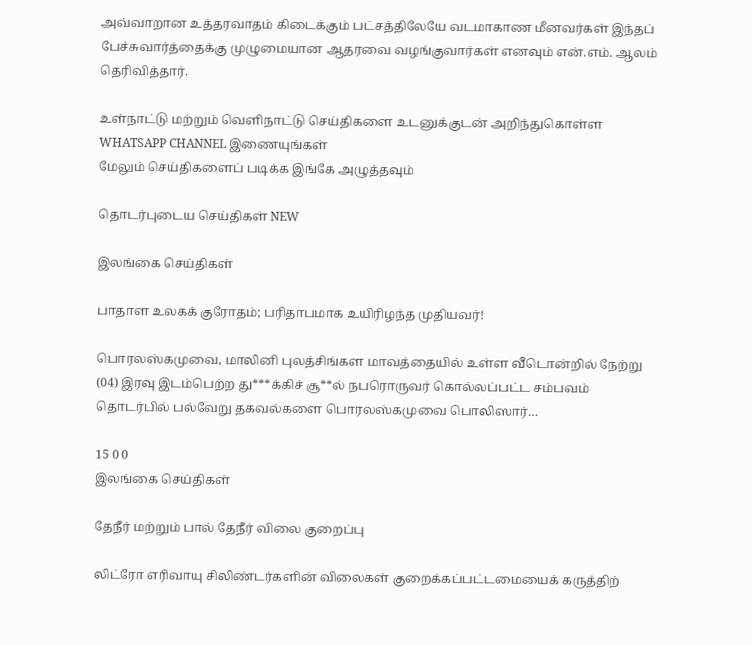அவ்வாறான உத்தரவாதம் கிடைக்கும் பட்சத்திலேயே வடமாகாண மீனவர்கள் இந்தப் பேச்சுவார்த்தைக்கு முழுமையான ஆதரவை வழங்குவார்கள் எனவும் என்.எம். ஆலம் தெரிவித்தார்.

உள்நாட்டு மற்றும் வெளிநாட்டு செய்திகளை உடனுக்குடன் அறிந்துகொள்ள WHATSAPP CHANNEL இணையுங்கள்
மேலும் செய்திகளைப் படிக்க இங்கே அழுத்தவும்

தொடர்புடைய செய்திகள் NEW

இலங்கை செய்திகள்

பாதாள உலகக் குரோதம்; பரிதாபமாக உயிரிழந்த முதியவர்!

பொரலஸ்கமுவை, மாலினி புலத்சிங்கள மாவத்தையில் உள்ள வீடொன்றில் நேற்று (04) இரவு இடம்பெற்ற து***க்கிச் சூ**ல் நபரொருவர் கொல்லப்பட்ட சம்பவம் தொடர்பில் பல்வேறு தகவல்களை பொரலஸ்கமுவை பொலிஸார்…

15 0 0
இலங்கை செய்திகள்

தேநீர் மற்றும் பால் தேநீர் விலை குறைப்பு

லிட்ரோ எரிவாயு சிலிண்டர்களின் விலைகள் குறைக்கப்பட்டமையைக் கருத்திற்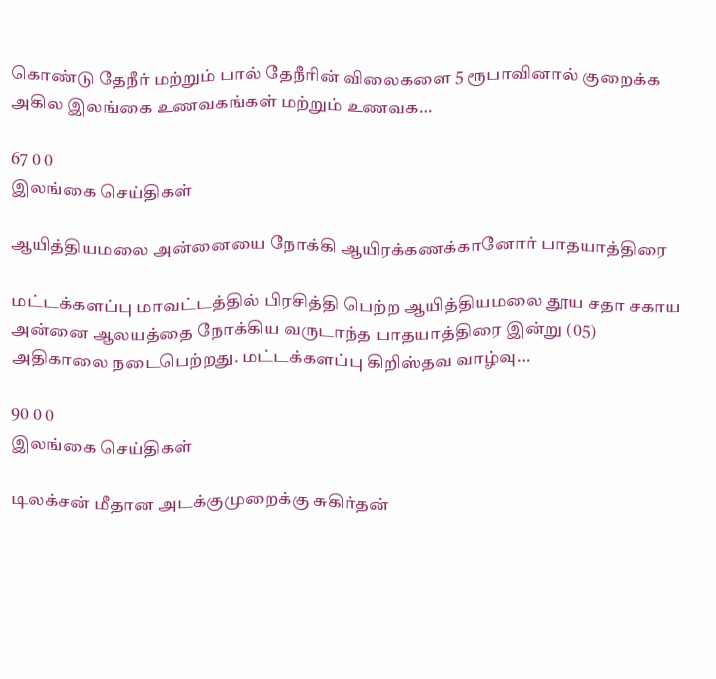கொண்டு தேநீர் மற்றும் பால் தேநீரின் விலைகளை 5 ரூபாவினால் குறைக்க அகில இலங்கை உணவகங்கள் மற்றும் உணவக…

67 0 0
இலங்கை செய்திகள்

ஆயித்தியமலை அன்னையை நோக்கி ஆயிரக்கணக்கானோர் பாதயாத்திரை

மட்டக்களப்பு மாவட்டத்தில் பிரசித்தி பெற்ற ஆயித்தியமலை தூய சதா சகாய அன்னை ஆலயத்தை நோக்கிய வருடாந்த பாதயாத்திரை இன்று (05) அதிகாலை நடைபெற்றது. மட்டக்களப்பு கிறிஸ்தவ வாழ்வு…

90 0 0
இலங்கை செய்திகள்

டிலக்சன் மீதான அடக்குமுறைக்கு சுகிர்தன்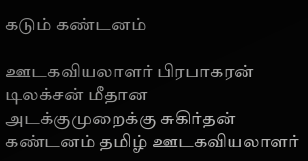கடும் கண்டனம்

ஊடகவியலாளர் பிரபாகரன் டிலக்சன் மீதான அடக்குமுறைக்கு சுகிர்தன் கண்டனம் தமிழ் ஊடகவியலாளர்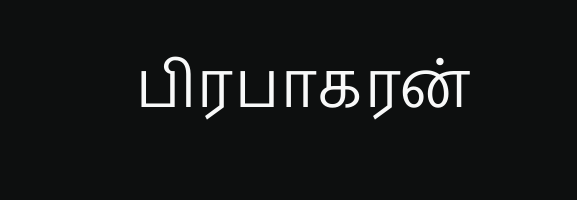பிரபாகரன்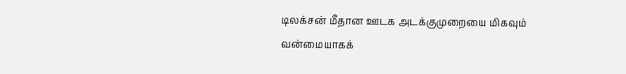டிலக்சன் மீதான ஊடக அடக்குமுறையை மிகவும் வன்மையாகக்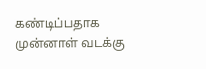கண்டிப்பதாக முன்னாள் வடக்கு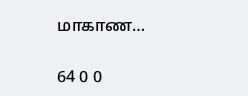மாகாண…

64 0 0